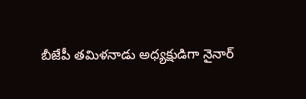బీజేపీ తమిళనాడు అధ్యక్షుడిగా నైనార్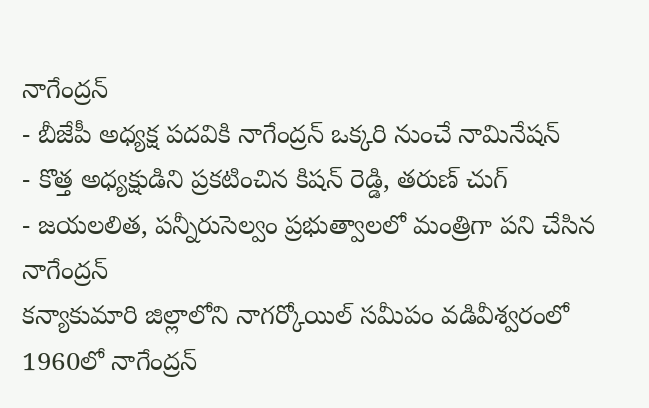నాగేంద్రన్
- బీజేపీ అధ్యక్ష పదవికి నాగేంద్రన్ ఒక్కరి నుంచే నామినేషన్
- కొత్త అధ్యక్షుడిని ప్రకటించిన కిషన్ రెడ్డి, తరుణ్ చుగ్
- జయలలిత, పన్నీరుసెల్వం ప్రభుత్వాలలో మంత్రిగా పని చేసిన నాగేంద్రన్
కన్యాకుమారి జిల్లాలోని నాగర్కోయిల్ సమీపం వడివీశ్వరంలో 1960లో నాగేంద్రన్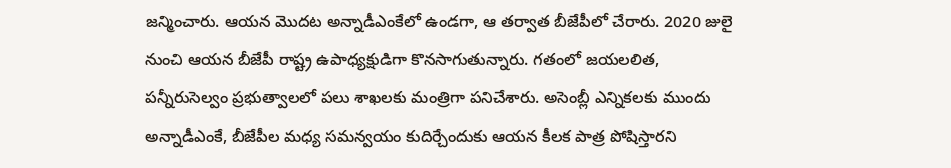జన్మించారు. ఆయన మొదట అన్నాడీఎంకేలో ఉండగా, ఆ తర్వాత బీజేపీలో చేరారు. 2020 జులై నుంచి ఆయన బీజేపీ రాష్ట్ర ఉపాధ్యక్షుడిగా కొనసాగుతున్నారు. గతంలో జయలలిత, పన్నీరుసెల్వం ప్రభుత్వాలలో పలు శాఖలకు మంత్రిగా పనిచేశారు. అసెంబ్లీ ఎన్నికలకు ముందు అన్నాడీఎంకే, బీజేపీల మధ్య సమన్వయం కుదిర్చేందుకు ఆయన కీలక పాత్ర పోషిస్తారని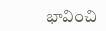భావించి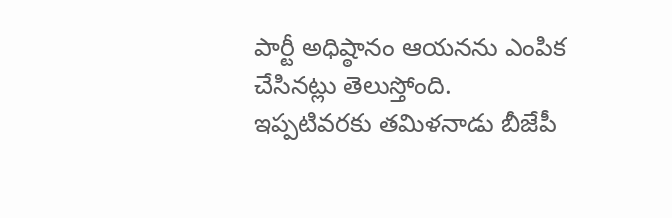పార్టీ అధిష్ఠానం ఆయనను ఎంపిక చేసినట్లు తెలుస్తోంది.
ఇప్పటివరకు తమిళనాడు బీజేపీ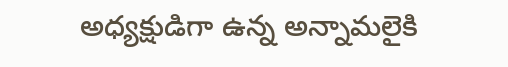అధ్యక్షుడిగా ఉన్న అన్నామలైకి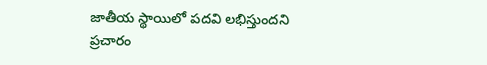జాతీయ స్థాయిలో పదవి లభిస్తుందని ప్రచారం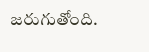జరుగుతోంది.